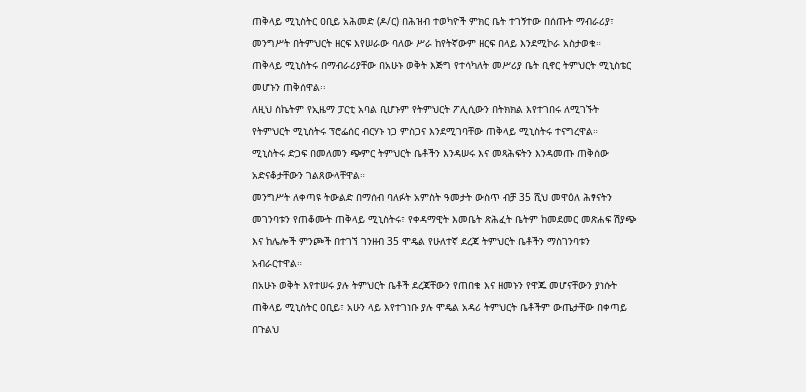ጠቅላይ ሚኒስትር ዐቢይ አሕመድ (ዶ/ር) በሕዝብ ተወካዮች ምክር ቤት ተገኝተው በሰጡት ማብራሪያ፣ መንግሥት በትምህርት ዘርፍ እየሠራው ባለው ሥራ ከየትኛውም ዘርፍ በላይ እንደሚኮራ አስታወቁ።
ጠቅላይ ሚኒስትሩ በማብራሪያቸው በአሁኑ ወቅት እጅግ የተሳካለት መሥሪያ ቤት ቢኖር ትምህርት ሚኒስቴር መሆኑን ጠቅሰዋል፡፡
ለዚህ ስኬትም የኢዜማ ፓርቲ አባል ቢሆኑም የትምህርት ፖሊሲውን በትክክል እየተገበሩ ለሚገኙት የትምህርት ሚኒስትሩ ፕሮፌሰር ብርሃኑ ነጋ ምስጋና እንደሚገባቸው ጠቅላይ ሚኒስትሩ ተናግረዋል።
ሚኒስትሩ ድጋፍ በመለመን ጭምር ትምህርት ቤቶችን እንዳሠሩ እና መጻሕፍትን እንዳመጡ ጠቅሰው አድናቆታቸውን ገልጸውላቸዋል።
መንግሥት ለቀጣዩ ትውልድ በማሰብ ባለፉት አምስት ዓመታት ውስጥ ብቻ 35 ሺህ መዋዕለ ሕፃናትን መገንባቱን የጠቆሙት ጠቅላይ ሚኒስትሩ፣ የቀዳማዊት እመቤት ጽሕፈት ቤትም ከመደመር መጽሐፍ ሽያጭ እና ከሌሎች ምንጮች በተገኘ ገንዘብ 35 ሞዴል የሁለተኛ ደረጃ ትምህርት ቤቶችን ማስገንባቱን አብራርተዋል።
በአሁኑ ወቅት እየተሠሩ ያሉ ትምህርት ቤቶች ደረጃቸውን የጠበቁ እና ዘመኑን የዋጁ መሆናቸውን ያነሱት ጠቅላይ ሚኒስትር ዐቢይ፣ አሁን ላይ እየተገነቡ ያሉ ሞዴል አዳሪ ትምህርት ቤቶችም ውጤታቸው በቀጣይ በጉልህ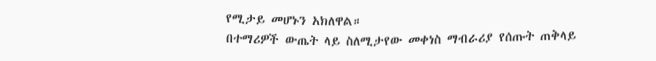የሚታይ መሆኑን አክለዋል።
በተማሪዎች ውጤት ላይ ስለሚታየው መቀነስ ማብራሪያ የሰጡት ጠቅላይ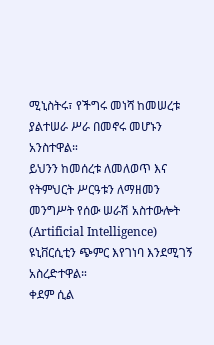ሚኒስትሩ፣ የችግሩ መነሻ ከመሠረቱ ያልተሠራ ሥራ በመኖሩ መሆኑን አንስተዋል።
ይህንን ከመሰረቱ ለመለወጥ እና የትምህርት ሥርዓቱን ለማዘመን መንግሥት የሰው ሠራሽ አስተውሎት (Artificial Intelligence) ዩኒቨርሲቲን ጭምር እየገነባ እንደሚገኝ አስረድተዋል።
ቀደም ሲል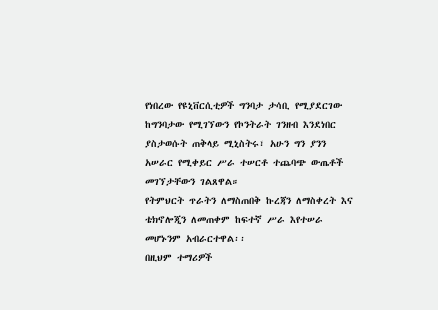የነበረው የዩኒቨርሲቲዎች ግንባታ ታሳቢ የሚያደርገው ከግንባታው የሚገኘውን የኮንትራት ገንዘብ እንደነበር ያስታወሱት ጠቅላይ ሚኒስትሩ፣ አሁን ግን ያንን አሠራር የሚቀይር ሥራ ተሠርቶ ተጨባጭ ውጤቶች መገኘታቸውን ገልጸዋል።
የትምህርት ጥራትን ለማስጠበቅ ኩረጃን ለማስቀረት እና ቴክኖሎጂን ለመጠቀም ከፍተኛ ሥራ እየተሠራ መሆኑንም አብራርተዋል፡፡
በዚህም ተማሪዎች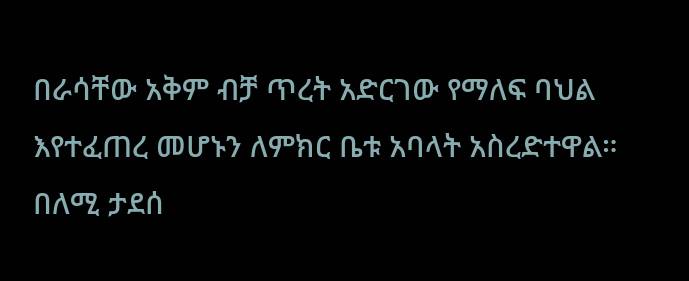በራሳቸው አቅም ብቻ ጥረት አድርገው የማለፍ ባህል እየተፈጠረ መሆኑን ለምክር ቤቱ አባላት አስረድተዋል።
በለሚ ታደሰ